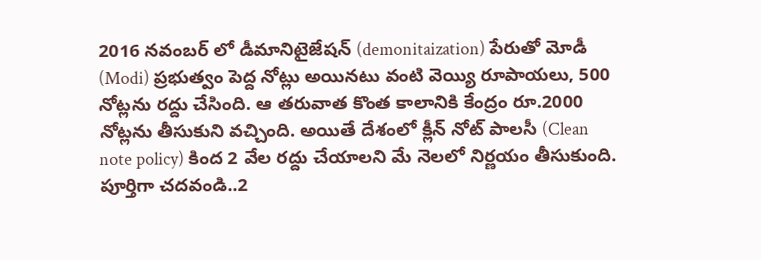2016 నవంబర్ లో డీమానిటైజేషన్ (demonitaization) పేరుతో మోడీ (Modi) ప్రభుత్వం పెద్ద నోట్లు అయినటు వంటి వెయ్యి రూపాయలు, 500 నోట్లను రద్దు చేసింది. ఆ తరువాత కొంత కాలానికి కేంద్రం రూ.2000 నోట్లను తీసుకుని వచ్చింది. అయితే దేశంలో క్లీన్ నోట్ పాలసీ (Clean note policy) కింద 2 వేల రద్దు చేయాలని మే నెలలో నిర్ణయం తీసుకుంది.
పూర్తిగా చదవండి..2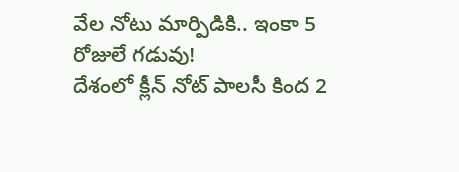వేల నోటు మార్పిడికి.. ఇంకా 5 రోజులే గడువు!
దేశంలో క్లీన్ నోట్ పాలసీ కింద 2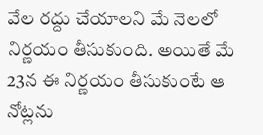వేల రద్దు చేయాలని మే నెలలో నిర్ణయం తీసుకుంది. అయితే మే 23న ఈ నిర్ణయం తీసుకుంటే ఆ నోట్లను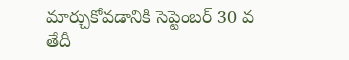మార్చుకోవడానికి సెప్టెంబర్ 30 వ తేదీ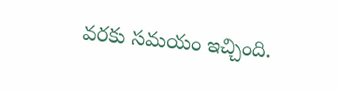వరకు సమయం ఇచ్చింది.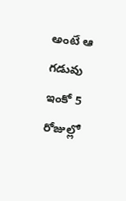అంటే ఆ గడువు ఇంకో 5 రోజుల్లో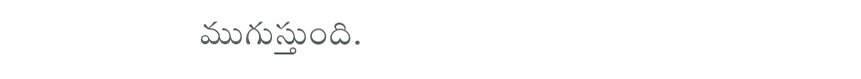ముగుస్తుంది.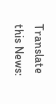Translate this News: